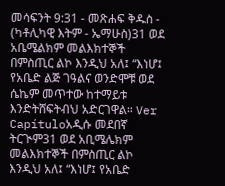መሳፍንት 9:31 - መጽሐፍ ቅዱስ - (ካቶሊካዊ እትም - ኤማሁስ)31 ወደ አቤሜልክም መልእክተኞች በምስጢር ልኮ እንዲህ አለ፤ “እነሆ፤ የአቤድ ልጅ ገዓልና ወንድሞቹ ወደ ሴኬም መጥተው ከተማይቱ እንድትሸፍትብህ አድርገዋል። Ver Capítuloአዲሱ መደበኛ ትርጒም31 ወደ አቢሜሌክም መልእክተኞች በምስጢር ልኮ እንዲህ አለ፤ “እነሆ፤ የአቤድ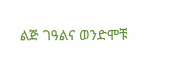ልጅ ገዓልና ወንድሞቹ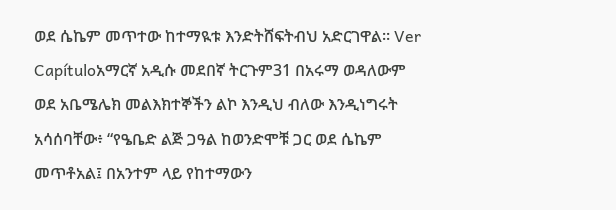ወደ ሴኬም መጥተው ከተማዪቱ እንድትሸፍትብህ አድርገዋል። Ver Capítuloአማርኛ አዲሱ መደበኛ ትርጉም31 በአሩማ ወዳለውም ወደ አቤሜሌክ መልእክተኞችን ልኮ እንዲህ ብለው እንዲነግሩት አሳሰባቸው፥ “የዔቤድ ልጅ ጋዓል ከወንድሞቹ ጋር ወደ ሴኬም መጥቶአል፤ በአንተም ላይ የከተማውን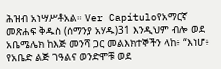ሕዝብ አነሣሥቶአል። Ver Capítuloየአማርኛ መጽሐፍ ቅዱስ (ሰማንያ አሃዱ)31 እንዲህም ብሎ ወደ አቤሜሌክ ከእጅ መንሻ ጋር መልእክተኞችን ላከ፥ “እነሆ፥ የአቤድ ልጅ ገዓልና ወንድሞቹ ወደ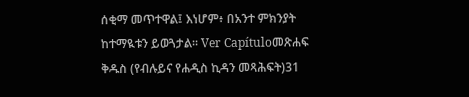ሰቂማ መጥተዋል፤ እነሆም፥ በአንተ ምክንያት ከተማዪቱን ይወጓታል። Ver Capítuloመጽሐፍ ቅዱስ (የብሉይና የሐዲስ ኪዳን መጻሕፍት)31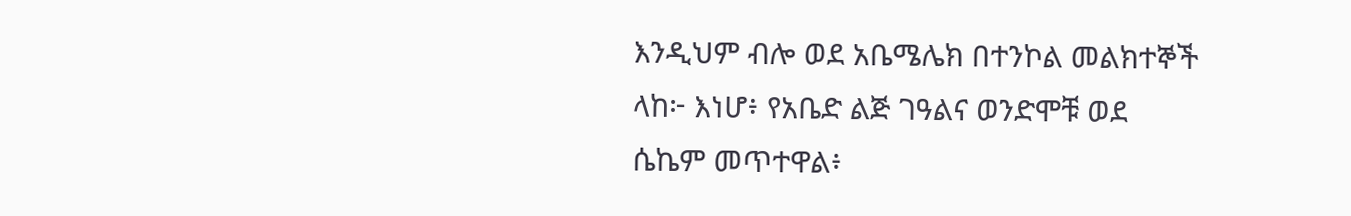እንዲህም ብሎ ወደ አቤሜሌክ በተንኮል መልክተኞች ላከ፦ እነሆ፥ የአቤድ ልጅ ገዓልና ወንድሞቹ ወደ ሴኬም መጥተዋል፥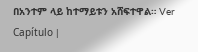በአንተም ላይ ከተማይቱን አሸፍተዋል። Ver Capítulo |